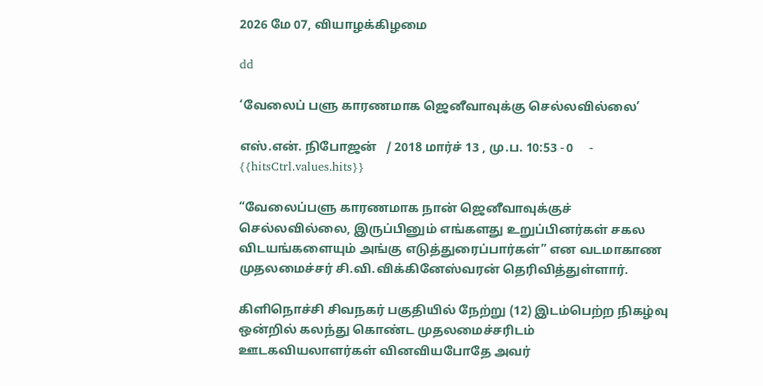2026 மே 07, வியாழக்கிழமை

dd

‘வேலைப் பளு காரணமாக ஜெனீவாவுக்கு செல்லவில்லை’

எஸ்.என். நிபோஜன்   / 2018 மார்ச் 13 , மு.ப. 10:53 - 0     - {{hitsCtrl.values.hits}}

“வேலைப்பளு காரணமாக நான் ஜெனீவாவுக்குச் செல்லவில்லை, இருப்பினும் எங்களது உறுப்பினர்கள் சகல விடயங்களையும் அங்கு எடுத்துரைப்பார்கள்” என வடமாகாண முதலமைச்சர் சி.வி.விக்கினேஸ்வரன் தெரிவித்துள்ளார்.

கிளிநொச்சி சிவநகர் பகுதியில் நேற்று (12) இடம்பெற்ற நிகழ்வு ஒன்றில் கலந்து கொண்ட முதலமைச்சரிடம் ஊடகவியலாளர்கள் வினவியபோதே அவர்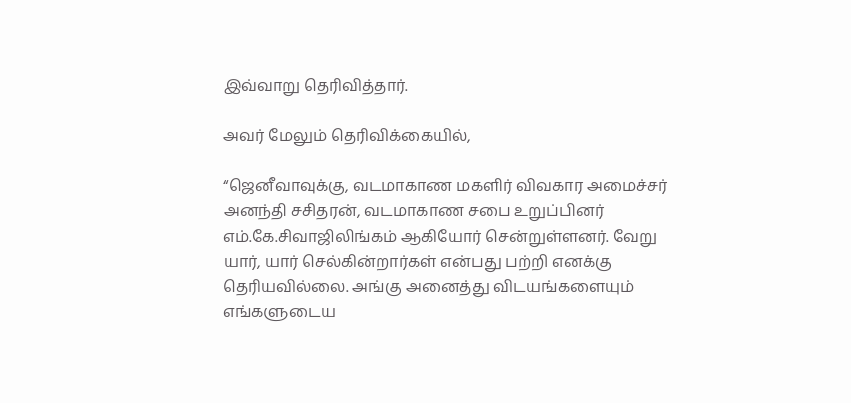இவ்வாறு தெரிவித்தார்.

அவர் மேலும் தெரிவிக்கையில்,

“ஜெனீவாவுக்கு, வடமாகாண மகளிர் விவகார அமைச்சர் அனந்தி சசிதரன், வடமாகாண சபை உறுப்பினர் எம்.கே.சிவாஜிலிங்கம் ஆகியோர் சென்றுள்ளனர். வேறு யார், யார் செல்கின்றார்கள் என்பது பற்றி எனக்கு தெரியவில்லை. அங்கு அனைத்து விடயங்களையும் எங்களுடைய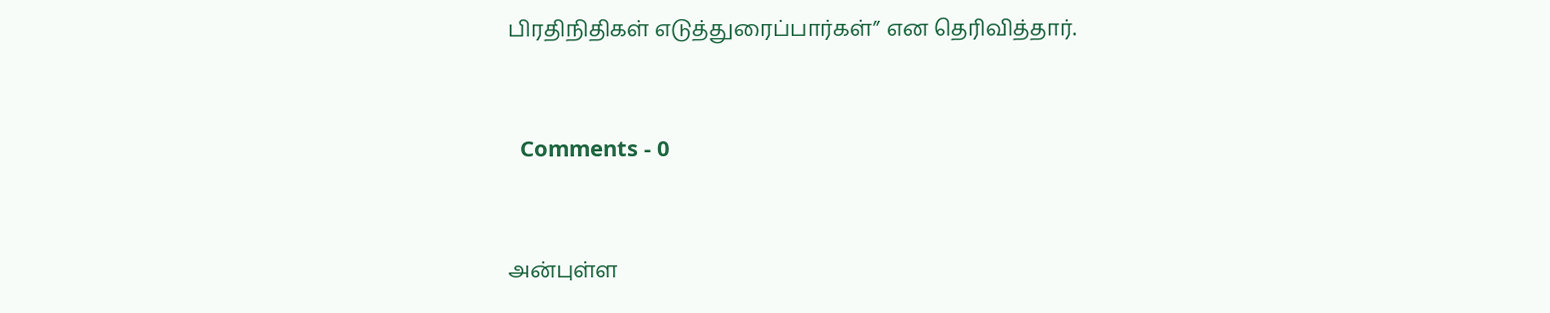பிரதிநிதிகள் எடுத்துரைப்பார்கள்” என தெரிவித்தார்.


  Comments - 0


அன்புள்ள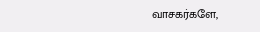வாசகர்களே,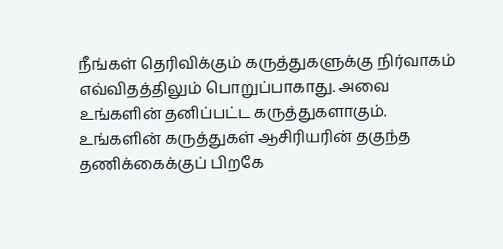நீங்கள் தெரிவிக்கும் கருத்துகளுக்கு நிர்வாகம் எவ்விதத்திலும் பொறுப்பாகாது. அவை உங்களின் தனிப்பட்ட கருத்துகளாகும். உங்களின் கருத்துகள் ஆசிரியரின் தகுந்த தணிக்கைக்குப் பிறகே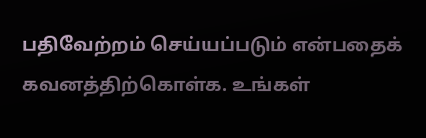பதிவேற்றம் செய்யப்படும் என்பதைக் கவனத்திற்கொள்க. உங்கள்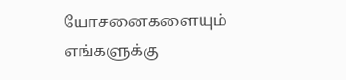யோசனைகளையும் எங்களுக்கு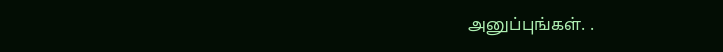அனுப்புங்கள். .